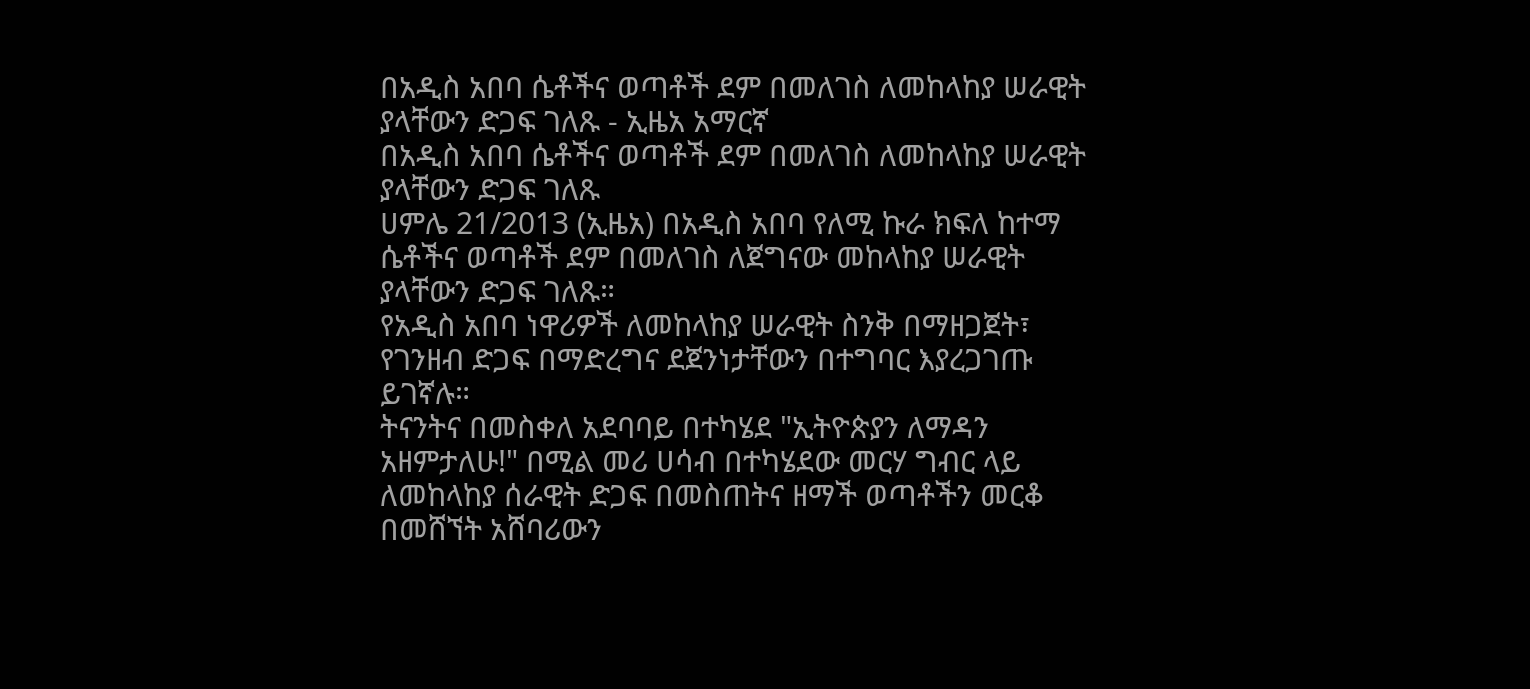በአዲስ አበባ ሴቶችና ወጣቶች ደም በመለገስ ለመከላከያ ሠራዊት ያላቸውን ድጋፍ ገለጹ - ኢዜአ አማርኛ
በአዲስ አበባ ሴቶችና ወጣቶች ደም በመለገስ ለመከላከያ ሠራዊት ያላቸውን ድጋፍ ገለጹ
ሀምሌ 21/2013 (ኢዜአ) በአዲስ አበባ የለሚ ኩራ ክፍለ ከተማ ሴቶችና ወጣቶች ደም በመለገስ ለጀግናው መከላከያ ሠራዊት ያላቸውን ድጋፍ ገለጹ።
የአዲስ አበባ ነዋሪዎች ለመከላከያ ሠራዊት ስንቅ በማዘጋጀት፣ የገንዘብ ድጋፍ በማድረግና ደጀንነታቸውን በተግባር እያረጋገጡ ይገኛሉ።
ትናንትና በመስቀለ አደባባይ በተካሄደ "ኢትዮጵያን ለማዳን አዘምታለሁ!" በሚል መሪ ሀሳብ በተካሄደው መርሃ ግብር ላይ ለመከላከያ ሰራዊት ድጋፍ በመስጠትና ዘማች ወጣቶችን መርቆ በመሸኘት አሸባሪውን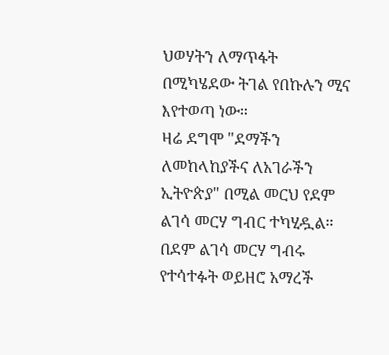ህወሃትን ለማጥፋት በሚካሄደው ትገል የበኩሉን ሚና እየተወጣ ነው።
ዛሬ ደግሞ "ደማችን ለመከላከያችና ለአገራችን ኢትዮጵያ" በሚል መርህ የደም ልገሳ መርሃ ግብር ተካሂዷል።
በደም ልገሳ መርሃ ግብሩ የተሳተፉት ወይዘሮ አማረች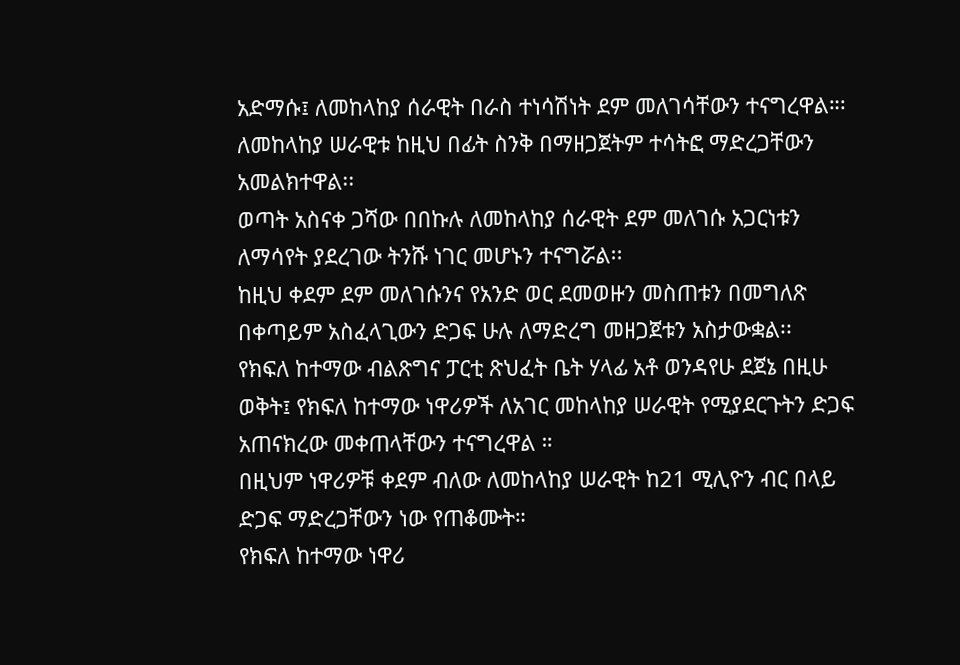አድማሱ፤ ለመከላከያ ሰራዊት በራስ ተነሳሽነት ደም መለገሳቸውን ተናግረዋል።፡
ለመከላከያ ሠራዊቱ ከዚህ በፊት ስንቅ በማዘጋጀትም ተሳትፎ ማድረጋቸውን አመልክተዋል፡፡
ወጣት አስናቀ ጋሻው በበኩሉ ለመከላከያ ሰራዊት ደም መለገሱ አጋርነቱን ለማሳየት ያደረገው ትንሹ ነገር መሆኑን ተናግሯል፡፡
ከዚህ ቀደም ደም መለገሱንና የአንድ ወር ደመወዙን መስጠቱን በመግለጽ በቀጣይም አስፈላጊውን ድጋፍ ሁሉ ለማድረግ መዘጋጀቱን አስታውቋል፡፡
የክፍለ ከተማው ብልጽግና ፓርቲ ጽህፈት ቤት ሃላፊ አቶ ወንዳየሁ ደጀኔ በዚሁ ወቅት፤ የክፍለ ከተማው ነዋሪዎች ለአገር መከላከያ ሠራዊት የሚያደርጉትን ድጋፍ አጠናክረው መቀጠላቸውን ተናግረዋል ።
በዚህም ነዋሪዎቹ ቀደም ብለው ለመከላከያ ሠራዊት ከ21 ሚሊዮን ብር በላይ ድጋፍ ማድረጋቸውን ነው የጠቆሙት።
የክፍለ ከተማው ነዋሪ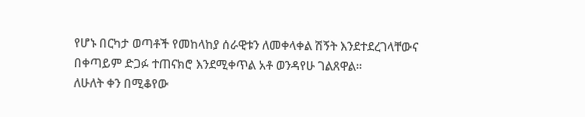የሆኑ በርካታ ወጣቶች የመከላከያ ሰራዊቱን ለመቀላቀል ሽኝት እንደተደረገላቸውና በቀጣይም ድጋፉ ተጠናክሮ እንደሚቀጥል አቶ ወንዳየሁ ገልጸዋል፡፡
ለሁለት ቀን በሚቆየው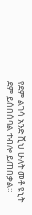የደም ልገሳ አንድ ሺህ ሁለት መቶ ዩኒት ደም ይሰበሰባል ተብሎ ይጠበቃል።